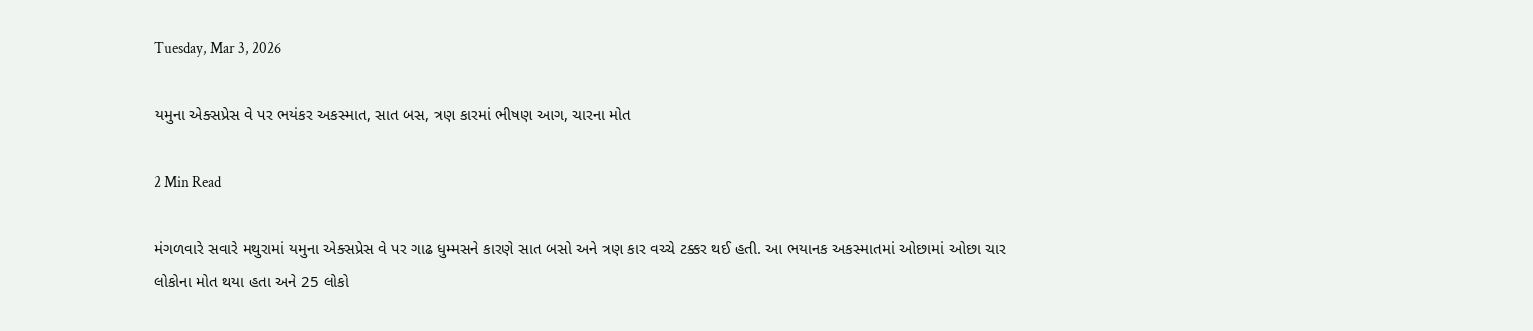Tuesday, Mar 3, 2026

યમુના એક્સપ્રેસ વે પર ભયંકર અકસ્માત, સાત બસ, ત્રણ કારમાં ભીષણ આગ, ચારના મોત

2 Min Read

મંગળવારે સવારે મથુરામાં યમુના એક્સપ્રેસ વે પર ગાઢ ધુમ્મસને કારણે સાત બસો અને ત્રણ કાર વચ્ચે ટક્કર થઈ હતી. આ ભયાનક અકસ્માતમાં ઓછામાં ઓછા ચાર લોકોના મોત થયા હતા અને 25 લોકો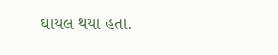ઘાયલ થયા હતા.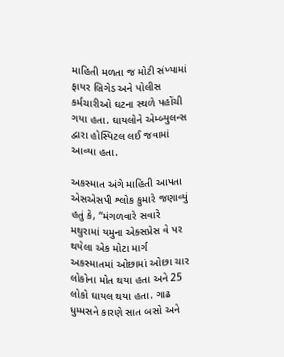માહિતી મળતા જ મોટી સંખ્યામાં ફાયર બ્રિગેડ અને પોલીસ કર્મચારીઓ ઘટના સ્થળે પહોંચી ગયા હતા. ઘાયલોને એમ્બ્યુલન્સ દ્વારા હોસ્પિટલ લઈ જવામાં આવ્યા હતા.

અકસ્માત અંગે માહિતી આપતા એસએસપી શ્લોક કુમારે જણાવ્યું હતું કે, “મંગળવારે સવારે મથુરામાં યમુના એક્સપ્રેસ વે પર થયેલા એક મોટા માર્ગ અકસ્માતમાં ઓછામાં ઓછા ચાર લોકોના મોત થયા હતા અને 25 લોકો ઘાયલ થયા હતા. ગાઢ ધુમ્મસને કારણે સાત બસો અને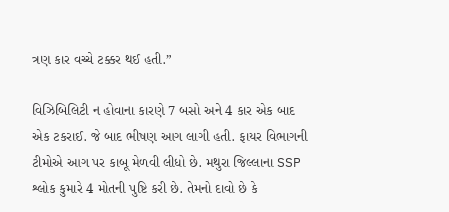ત્રણ કાર વચ્ચે ટક્કર થઈ હતી.”

વિઝિબિલિટી ન હોવાના કારણે 7 બસો અને 4 કાર એક બાદ એક ટકરાઈ. જે બાદ ભીષણ આગ લાગી હતી. ફાયર વિભાગની ટીમોએ આગ પર કાબૂ મેળવી લીધો છે. મથુરા જિલ્લાના SSP શ્લોક કુમારે 4 મોતની પુષ્ટિ કરી છે. તેમનો દાવો છે કે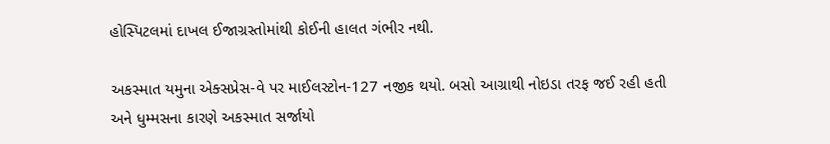હોસ્પિટલમાં દાખલ ઈજાગ્રસ્તોમાંથી કોઈની હાલત ગંભીર નથી.

અકસ્માત યમુના એક્સપ્રેસ-વે પર માઈલસ્ટોન-127 નજીક થયો. બસો આગ્રાથી નોઇડા તરફ જઈ રહી હતી અને ધુમ્મસના કારણે અકસ્માત સર્જાયો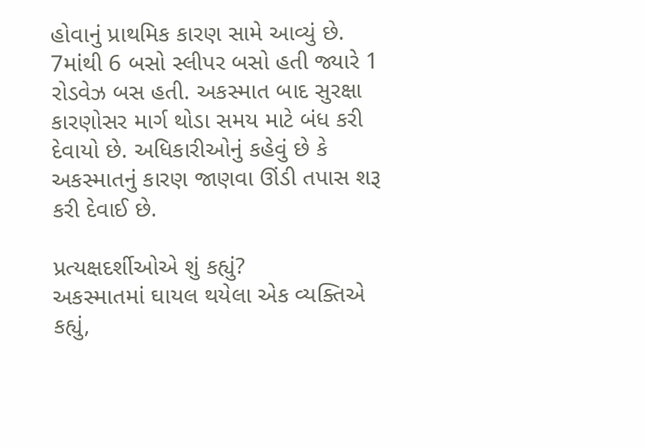હોવાનું પ્રાથમિક કારણ સામે આવ્યું છે. 7માંથી 6 બસો સ્લીપર બસો હતી જ્યારે 1 રોડવેઝ બસ હતી. અકસ્માત બાદ સુરક્ષા કારણોસર માર્ગ થોડા સમય માટે બંધ કરી દેવાયો છે. અધિકારીઓનું કહેવું છે કે અકસ્માતનું કારણ જાણવા ઊંડી તપાસ શરૂ કરી દેવાઈ છે.

પ્રત્યક્ષદર્શીઓએ શું કહ્યું?
અકસ્માતમાં ઘાયલ થયેલા એક વ્યક્તિએ કહ્યું,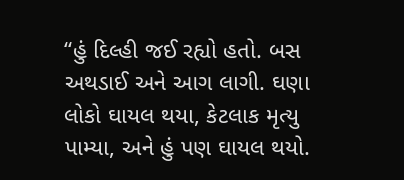“હું દિલ્હી જઈ રહ્યો હતો. બસ અથડાઈ અને આગ લાગી. ઘણા લોકો ઘાયલ થયા, કેટલાક મૃત્યુ પામ્યા, અને હું પણ ઘાયલ થયો.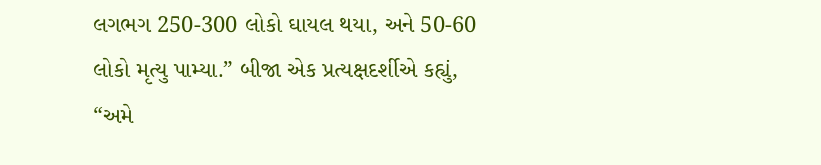લગભગ 250-300 લોકો ઘાયલ થયા, અને 50-60 લોકો મૃત્યુ પામ્યા.” બીજા એક પ્રત્યક્ષદર્શીએ કહ્યું, “અમે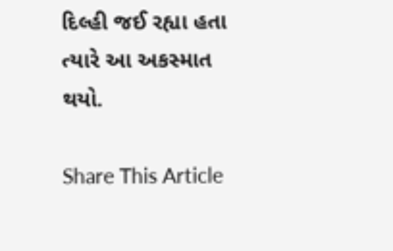દિલ્હી જઈ રહ્યા હતા ત્યારે આ અકસ્માત થયો.

Share This Article